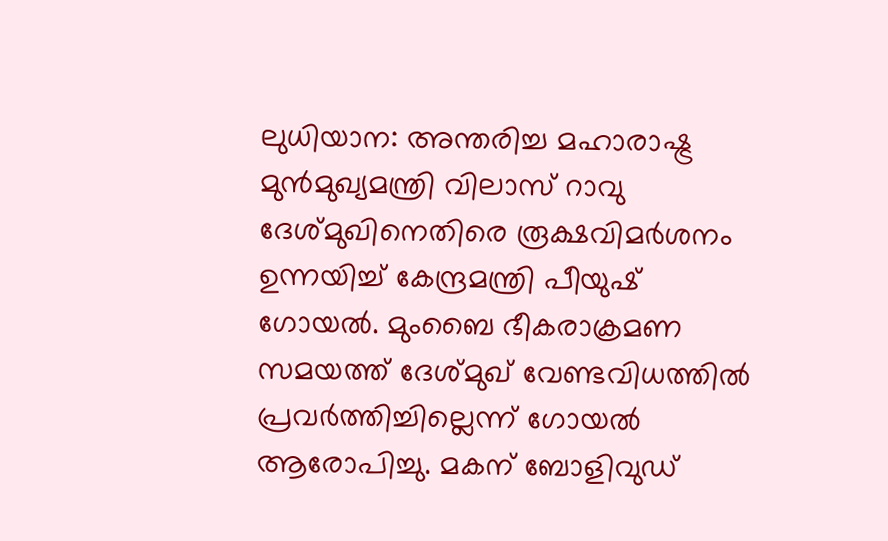ലുധിയാന: അന്തരിച്ച മഹാരാഷ്ട്ര മുൻമുഖ്യമന്ത്രി വിലാസ് റാവു ദേശ്മുഖിനെതിരെ രൂക്ഷവിമർശനം ഉന്നയിച്ച് കേന്ദ്രമന്ത്രി പീയുഷ് ഗോയൽ. മുംബൈ ഭീകരാക്രമണ സമയത്ത് ദേശ്മുഖ് വേണ്ടവിധത്തിൽ പ്രവർത്തിച്ചില്ലെന്ന് ഗോയൽ ആരോപിച്ചു. മകന് ബോളിവുഡ്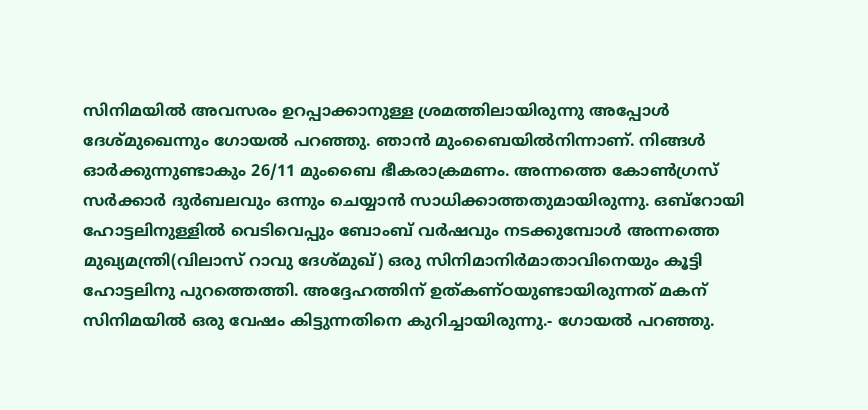സിനിമയിൽ അവസരം ഉറപ്പാക്കാനുള്ള ശ്രമത്തിലായിരുന്നു അപ്പോൾ ദേശ്മുഖെന്നും ഗോയൽ പറഞ്ഞു. ഞാൻ മുംബൈയിൽനിന്നാണ്. നിങ്ങൾ ഓർക്കുന്നുണ്ടാകും 26/11 മുംബൈ ഭീകരാക്രമണം. അന്നത്തെ കോൺഗ്രസ് സർക്കാർ ദുർബലവും ഒന്നും ചെയ്യാൻ സാധിക്കാത്തതുമായിരുന്നു. ഒബ്റോയി ഹോട്ടലിനുള്ളിൽ വെടിവെപ്പും ബോംബ് വർഷവും നടക്കുമ്പോൾ അന്നത്തെ മുഖ്യമന്ത്രി(വിലാസ് റാവു ദേശ്മുഖ്) ഒരു സിനിമാനിർമാതാവിനെയും കൂട്ടി ഹോട്ടലിനു പുറത്തെത്തി. അദ്ദേഹത്തിന് ഉത്കണ്ഠയുണ്ടായിരുന്നത് മകന് സിനിമയിൽ ഒരു വേഷം കിട്ടുന്നതിനെ കുറിച്ചായിരുന്നു.- ഗോയൽ പറഞ്ഞു.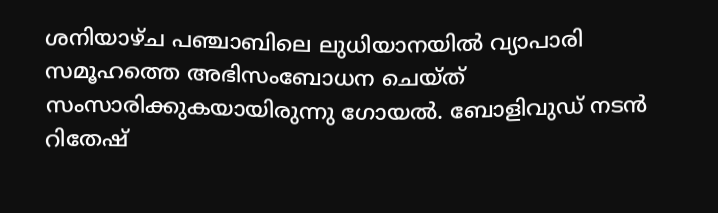ശനിയാഴ്ച പഞ്ചാബിലെ ലുധിയാനയിൽ വ്യാപാരി സമൂഹത്തെ അഭിസംബോധന ചെയ്ത് സംസാരിക്കുകയായിരുന്നു ഗോയൽ. ബോളിവുഡ് നടൻ റിതേഷ്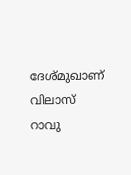ദേശ്മുഖാണ് വിലാസ് റാവു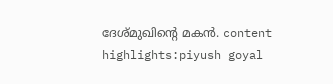ദേശ്മുഖിന്റെ മകൻ. content highlights:piyush goyal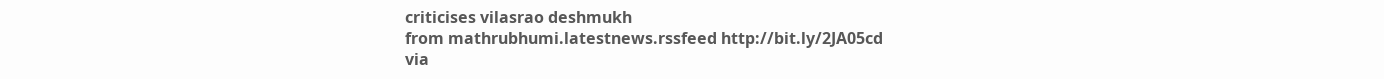criticises vilasrao deshmukh
from mathrubhumi.latestnews.rssfeed http://bit.ly/2JA05cd
via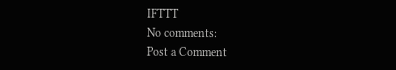IFTTT
No comments:
Post a Comment